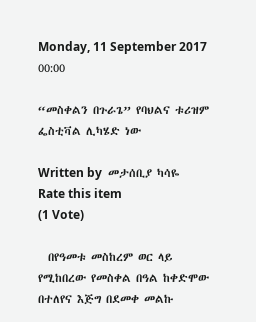Monday, 11 September 2017 00:00

“መስቀልን በጉራጌ” የባህልና ቱሪዝም ፌስቲቫል ሊካሄድ ነው

Written by  መታሰቢያ ካሳዬ
Rate this item
(1 Vote)

  በየዓመቱ መስከረም ወር ላይ የሚከበረው የመስቀል በዓል ከቀድሞው በተለየና እጅግ በደመቀ መልኩ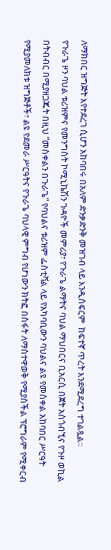ለማክበር ዝግጅት እየተደረገ ሲሆን አከባበሩ በአለም ድንቃድንቅ መዝገብ ላይ እንዲሰፍርም  ከፍተኛ ጥረት እንደሚደረግ ተገልጿል፡፡
የጉራጌ ዞን ባህል ቱሪዝምና የመንግስት ኮሚኒኬሽን ጉዳዮች መምሪያ፣ የጉራጌ ልማትና ባህል ማህበርና ቢአርሲ በጀት አስጎብኚና የጉዞ ወኪል በትብብር በሚያዘጋጁት በዚህ “መስቀልን በጉራጌ” የባህልና ቱሪዝም ፌስቲቫል ላይ የአካባቢውን ባህልና ልዩ የመስቀል አከባበር ሥርዓት የሚያመለክቱ ዝግጅቶች፣ ልዩ የደመራ ሥርዓትና የጉራጌ ባህላዊ ምግብ የሆነውን ክትፎ በስፋት ለማስተዋወቅ የሚያስችል ፕሮግራም የሚቀርብ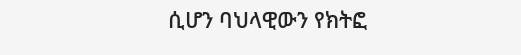ሲሆን ባህላዊውን የክትፎ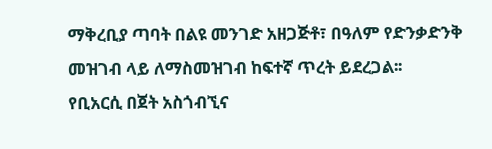ማቅረቢያ ጣባት በልዩ መንገድ አዘጋጅቶ፣ በዓለም የድንቃድንቅ መዝገብ ላይ ለማስመዝገብ ከፍተኛ ጥረት ይደረጋል፡፡
የቢአርሲ በጀት አስጎብኚና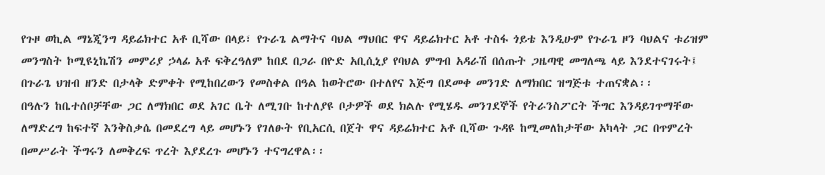የጉዞ ወኪል ማኔጂንግ ዳይሬክተር አቶ ቢሻው በላይ፣ የጉራጌ ልማትና ባህል ማህበር ዋና ዳይሬክተር አቶ ተስፋ ጎይቴ እንዲሁም የጉራጌ ዞን ባህልና ቱሪዝም መንግስት ኮሚዩኒኬሽን መምሪያ ኃላፊ አቶ ፍቅረዓለም ከበደ በጋራ በዮድ አቢሲኒያ የባህል ምግብ አዳራሽ በሰጡት ጋዜጣዊ መግለጫ ላይ እንደተናገሩት፤ በጉራጌ ህዝብ ዘንድ በታላቅ ድምቀት የሚከበረውን የመስቀል በዓል ከወትሮው በተለየና እጅግ በደመቀ መንገድ ለማክበር ዝግጅቱ ተጠናቋል፡፡
በዓሉን ከቤተሰቦቻቸው ጋር ለማክበር ወደ አገር ቤት ለሚገቡ ከተለያዩ ቦታዎች ወደ ክልሉ የሚሄዱ መንገደኞች የትራንስፖርት ችግር እንዳይገጥማቸው ለማድረግ ከፍተኛ እንቅስቃሴ በመደረግ ላይ መሆኑን የገለፁት የቢአርሲ በጀት ዋና ዳይሬክተር አቶ ቢሻው ጉዳዩ ከሚመለከታቸው አካላት ጋር በጥምረት በመሥራት ችግሩን ለመቅረፍ ጥረት እያደረጉ መሆኑን ተናግረዋል፡፡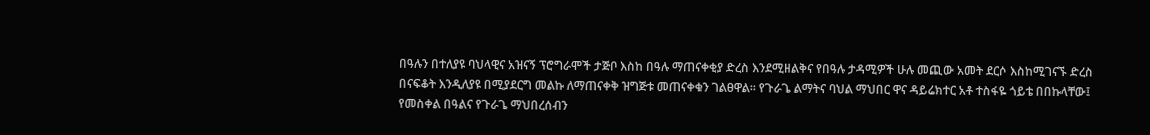በዓሉን በተለያዩ ባህላዊና አዝናኝ ፕሮግራሞች ታጅቦ እስከ በዓሉ ማጠናቀቂያ ድረስ እንደሚዘልቅና የበዓሉ ታዳሚዎች ሁሉ መጪው አመት ደርሶ እስከሚገናኙ ድረስ በናፍቆት እንዲለያዩ በሚያደርግ መልኩ ለማጠናቀቅ ዝግጅቱ መጠናቀቁን ገልፀዋል። የጉራጌ ልማትና ባህል ማህበር ዋና ዳይሬክተር አቶ ተስፋዬ ጎይቴ በበኩላቸው፤ የመስቀል በዓልና የጉራጌ ማህበረሰብን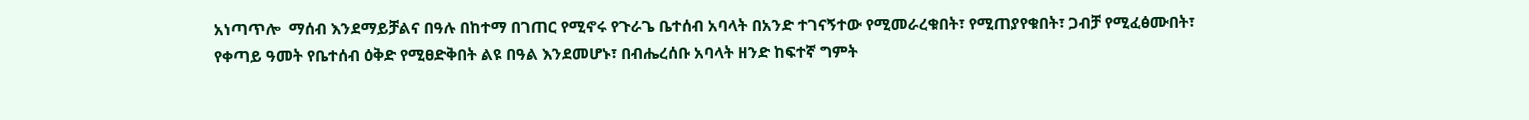አነጣጥሎ  ማሰብ እንደማይቻልና በዓሉ በከተማ በገጠር የሚኖሩ የጉራጌ ቤተሰብ አባላት በአንድ ተገናኝተው የሚመራረቁበት፣ የሚጠያየቁበት፣ ጋብቻ የሚፈፅሙበት፣ የቀጣይ ዓመት የቤተሰብ ዕቅድ የሚፀድቅበት ልዩ በዓል እንደመሆኑ፣ በብሔረሰቡ አባላት ዘንድ ከፍተኛ ግምት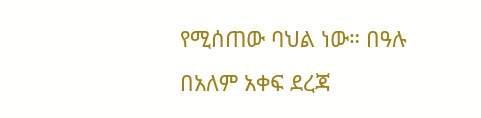የሚሰጠው ባህል ነው። በዓሉ በአለም አቀፍ ደረጃ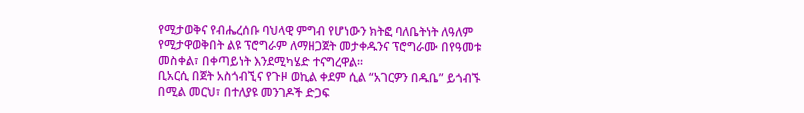የሚታወቅና የብሔረሰቡ ባህላዊ ምግብ የሆነውን ክትፎ ባለቤትነት ለዓለም የሚታዋወቅበት ልዩ ፕሮግራም ለማዘጋጀት መታቀዱንና ፕሮግራሙ በየዓመቱ መስቀል፣ በቀጣይነት እንደሚካሄድ ተናግረዋል፡፡
ቢአርሲ በጀት አስጎብኚና የጉዞ ወኪል ቀደም ሲል “አገርዎን በዱቤ” ይጎብኙ በሚል መርህ፣ በተለያዩ መንገዶች ድጋፍ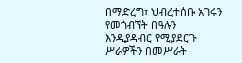በማድረግ፣ ህብረተሰቡ አገሩን የመጎብኘት በዓሉን እንዲያዳብር የሚያደርጉ ሥራዎችን በመሥራት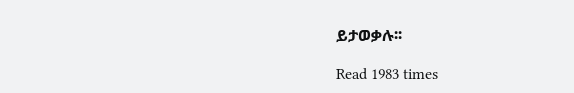ይታወቃሉ፡፡

Read 1983 times